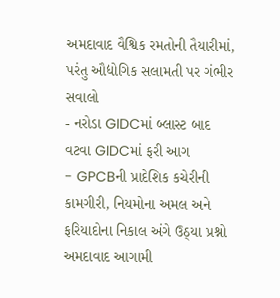અમદાવાદ વૈશ્વિક રમતોની તૈયારીમાં, પરંતુ ઔદ્યોગિક સલામતી પર ગંભીર સવાલો
- નરોડા GIDCમાં બ્લાસ્ટ બાદ વટવા GIDCમાં ફરી આગ
- GPCBની પ્રાદેશિક કચેરીની કામગીરી, નિયમોના અમલ અને ફરિયાદોના નિકાલ અંગે ઉઠ્યા પ્રશ્નો
અમદાવાદ આગામી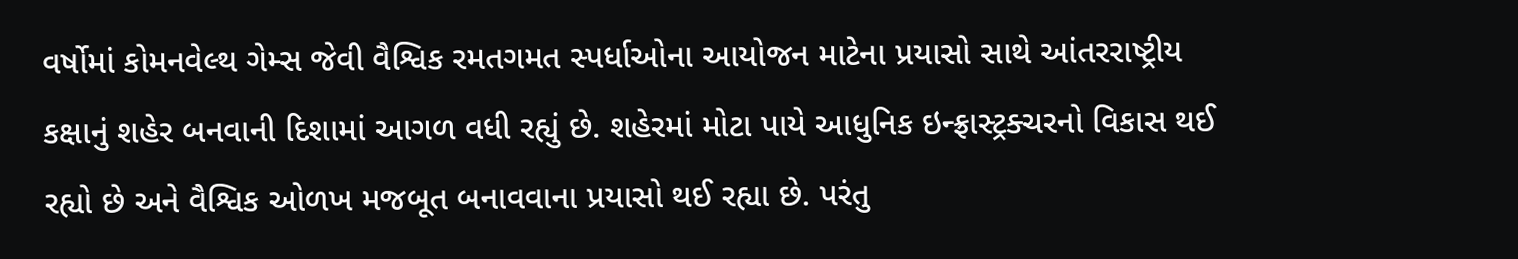વર્ષોમાં કોમનવેલ્થ ગેમ્સ જેવી વૈશ્વિક રમતગમત સ્પર્ધાઓના આયોજન માટેના પ્રયાસો સાથે આંતરરાષ્ટ્રીય કક્ષાનું શહેર બનવાની દિશામાં આગળ વધી રહ્યું છે. શહેરમાં મોટા પાયે આધુનિક ઇન્ફ્રાસ્ટ્રક્ચરનો વિકાસ થઈ રહ્યો છે અને વૈશ્વિક ઓળખ મજબૂત બનાવવાના પ્રયાસો થઈ રહ્યા છે. પરંતુ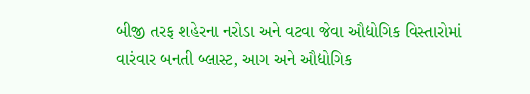બીજી તરફ શહેરના નરોડા અને વટવા જેવા ઔદ્યોગિક વિસ્તારોમાં વારંવાર બનતી બ્લાસ્ટ, આગ અને ઔદ્યોગિક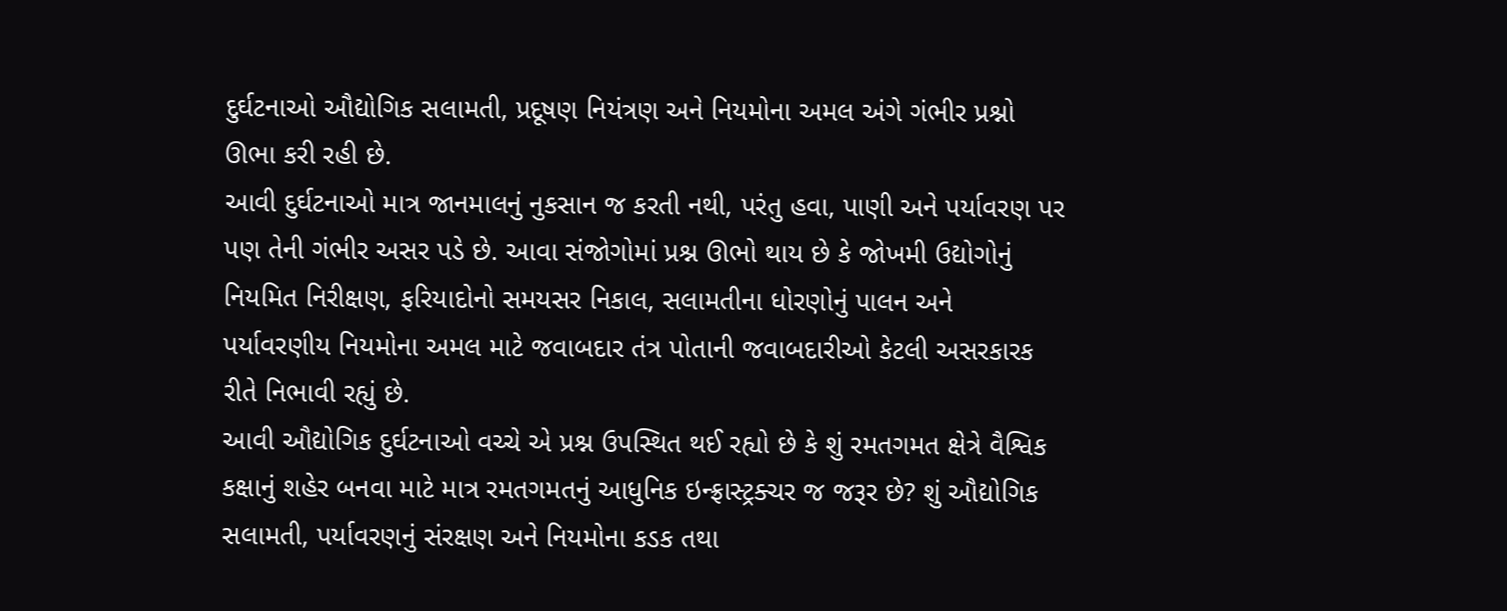દુર્ઘટનાઓ ઔદ્યોગિક સલામતી, પ્રદૂષણ નિયંત્રણ અને નિયમોના અમલ અંગે ગંભીર પ્રશ્નો ઊભા કરી રહી છે.
આવી દુર્ઘટનાઓ માત્ર જાનમાલનું નુકસાન જ કરતી નથી, પરંતુ હવા, પાણી અને પર્યાવરણ પર પણ તેની ગંભીર અસર પડે છે. આવા સંજોગોમાં પ્રશ્ન ઊભો થાય છે કે જોખમી ઉદ્યોગોનું નિયમિત નિરીક્ષણ, ફરિયાદોનો સમયસર નિકાલ, સલામતીના ધોરણોનું પાલન અને પર્યાવરણીય નિયમોના અમલ માટે જવાબદાર તંત્ર પોતાની જવાબદારીઓ કેટલી અસરકારક રીતે નિભાવી રહ્યું છે.
આવી ઔદ્યોગિક દુર્ઘટનાઓ વચ્ચે એ પ્રશ્ન ઉપસ્થિત થઈ રહ્યો છે કે શું રમતગમત ક્ષેત્રે વૈશ્વિક કક્ષાનું શહેર બનવા માટે માત્ર રમતગમતનું આધુનિક ઇન્ફ્રાસ્ટ્રક્ચર જ જરૂર છે? શું ઔદ્યોગિક સલામતી, પર્યાવરણનું સંરક્ષણ અને નિયમોના કડક તથા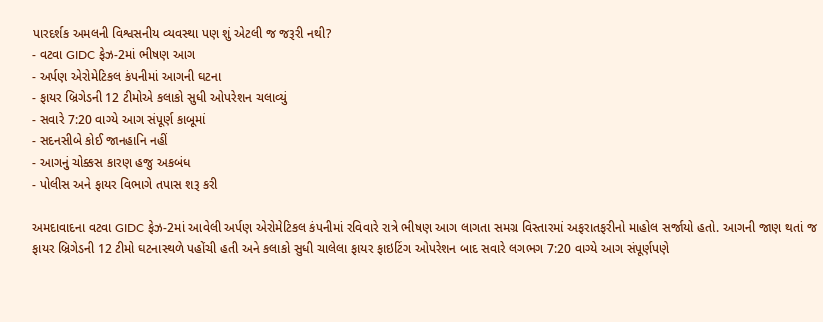પારદર્શક અમલની વિશ્વસનીય વ્યવસ્થા પણ શું એટલી જ જરૂરી નથી?
- વટવા GIDC ફેઝ-2માં ભીષણ આગ
- અર્પણ એરોમેટિકલ કંપનીમાં આગની ઘટના
- ફાયર બ્રિગેડની 12 ટીમોએ કલાકો સુધી ઓપરેશન ચલાવ્યું
- સવારે 7:20 વાગ્યે આગ સંપૂર્ણ કાબૂમાં
- સદનસીબે કોઈ જાનહાનિ નહીં
- આગનું ચોક્કસ કારણ હજુ અકબંધ
- પોલીસ અને ફાયર વિભાગે તપાસ શરૂ કરી

અમદાવાદના વટવા GIDC ફેઝ-2માં આવેલી અર્પણ એરોમેટિકલ કંપનીમાં રવિવારે રાત્રે ભીષણ આગ લાગતા સમગ્ર વિસ્તારમાં અફરાતફરીનો માહોલ સર્જાયો હતો. આગની જાણ થતાં જ ફાયર બ્રિગેડની 12 ટીમો ઘટનાસ્થળે પહોંચી હતી અને કલાકો સુધી ચાલેલા ફાયર ફાઇટિંગ ઓપરેશન બાદ સવારે લગભગ 7:20 વાગ્યે આગ સંપૂર્ણપણે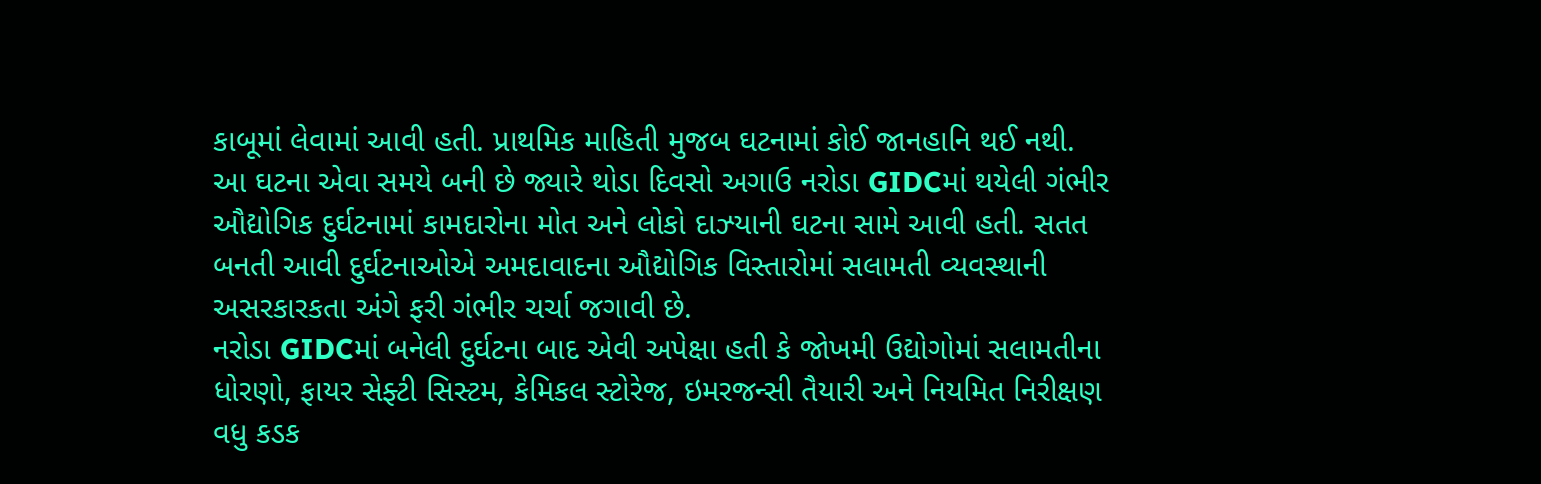કાબૂમાં લેવામાં આવી હતી. પ્રાથમિક માહિતી મુજબ ઘટનામાં કોઈ જાનહાનિ થઈ નથી.
આ ઘટના એવા સમયે બની છે જ્યારે થોડા દિવસો અગાઉ નરોડા GIDCમાં થયેલી ગંભીર ઔદ્યોગિક દુર્ઘટનામાં કામદારોના મોત અને લોકો દાઝ્યાની ઘટના સામે આવી હતી. સતત બનતી આવી દુર્ઘટનાઓએ અમદાવાદના ઔદ્યોગિક વિસ્તારોમાં સલામતી વ્યવસ્થાની અસરકારકતા અંગે ફરી ગંભીર ચર્ચા જગાવી છે.
નરોડા GIDCમાં બનેલી દુર્ઘટના બાદ એવી અપેક્ષા હતી કે જોખમી ઉદ્યોગોમાં સલામતીના ધોરણો, ફાયર સેફ્ટી સિસ્ટમ, કેમિકલ સ્ટોરેજ, ઇમરજન્સી તૈયારી અને નિયમિત નિરીક્ષણ વધુ કડક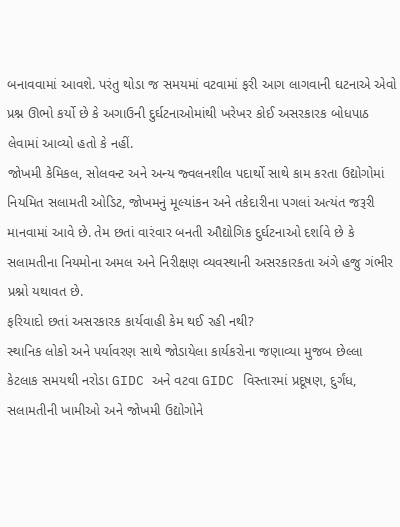બનાવવામાં આવશે. પરંતુ થોડા જ સમયમાં વટવામાં ફરી આગ લાગવાની ઘટનાએ એવો પ્રશ્ન ઊભો કર્યો છે કે અગાઉની દુર્ઘટનાઓમાંથી ખરેખર કોઈ અસરકારક બોધપાઠ લેવામાં આવ્યો હતો કે નહીં.
જોખમી કેમિકલ, સોલવન્ટ અને અન્ય જ્વલનશીલ પદાર્થો સાથે કામ કરતા ઉદ્યોગોમાં નિયમિત સલામતી ઓડિટ, જોખમનું મૂલ્યાંકન અને તકેદારીના પગલાં અત્યંત જરૂરી માનવામાં આવે છે. તેમ છતાં વારંવાર બનતી ઔદ્યોગિક દુર્ઘટનાઓ દર્શાવે છે કે સલામતીના નિયમોના અમલ અને નિરીક્ષણ વ્યવસ્થાની અસરકારકતા અંગે હજુ ગંભીર પ્રશ્નો યથાવત છે.
ફરિયાદો છતાં અસરકારક કાર્યવાહી કેમ થઈ રહી નથી?
સ્થાનિક લોકો અને પર્યાવરણ સાથે જોડાયેલા કાર્યકરોના જણાવ્યા મુજબ છેલ્લા કેટલાક સમયથી નરોડા GIDC અને વટવા GIDC વિસ્તારમાં પ્રદૂષણ, દુર્ગંધ, સલામતીની ખામીઓ અને જોખમી ઉદ્યોગોને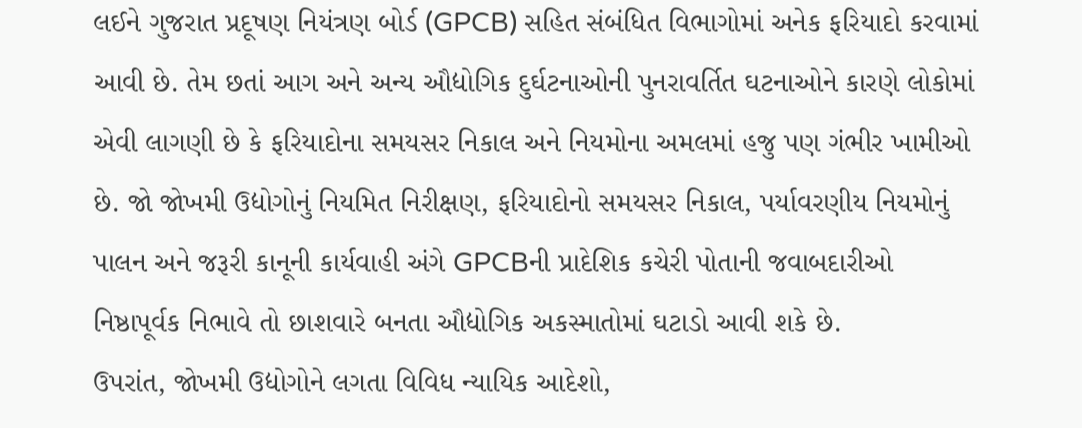લઈને ગુજરાત પ્રદૂષણ નિયંત્રણ બોર્ડ (GPCB) સહિત સંબંધિત વિભાગોમાં અનેક ફરિયાદો કરવામાં આવી છે. તેમ છતાં આગ અને અન્ય ઔદ્યોગિક દુર્ઘટનાઓની પુનરાવર્તિત ઘટનાઓને કારણે લોકોમાં એવી લાગણી છે કે ફરિયાદોના સમયસર નિકાલ અને નિયમોના અમલમાં હજુ પણ ગંભીર ખામીઓ છે. જો જોખમી ઉદ્યોગોનું નિયમિત નિરીક્ષણ, ફરિયાદોનો સમયસર નિકાલ, પર્યાવરણીય નિયમોનું પાલન અને જરૂરી કાનૂની કાર્યવાહી અંગે GPCBની પ્રાદેશિક કચેરી પોતાની જવાબદારીઓ નિષ્ઠાપૂર્વક નિભાવે તો છાશવારે બનતા ઔદ્યોગિક અકસ્માતોમાં ઘટાડો આવી શકે છે.
ઉપરાંત, જોખમી ઉદ્યોગોને લગતા વિવિધ ન્યાયિક આદેશો,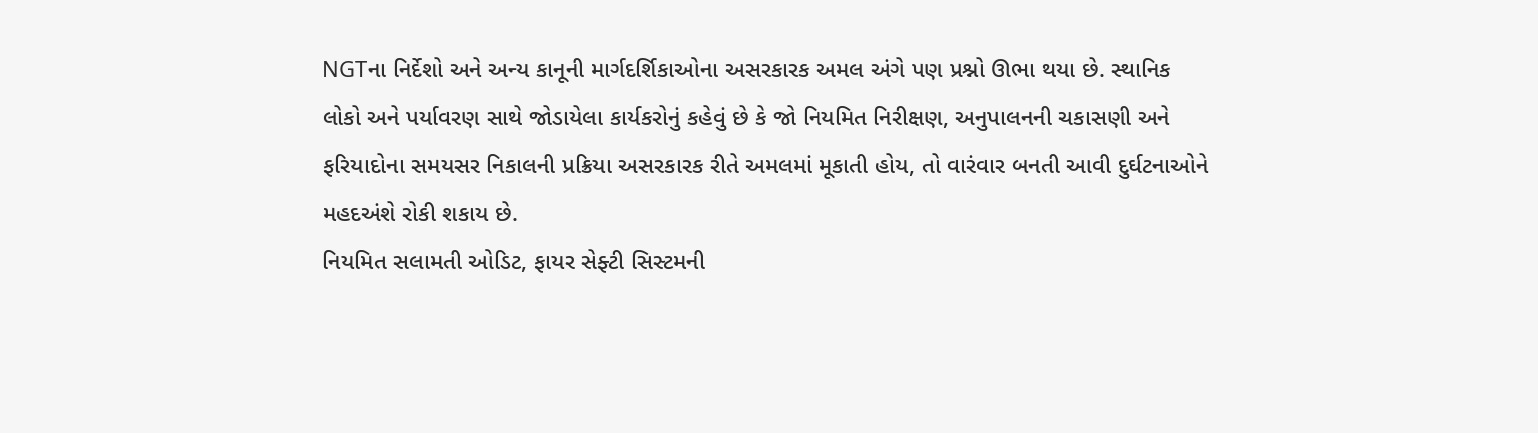NGTના નિર્દેશો અને અન્ય કાનૂની માર્ગદર્શિકાઓના અસરકારક અમલ અંગે પણ પ્રશ્નો ઊભા થયા છે. સ્થાનિક લોકો અને પર્યાવરણ સાથે જોડાયેલા કાર્યકરોનું કહેવું છે કે જો નિયમિત નિરીક્ષણ, અનુપાલનની ચકાસણી અને ફરિયાદોના સમયસર નિકાલની પ્રક્રિયા અસરકારક રીતે અમલમાં મૂકાતી હોય, તો વારંવાર બનતી આવી દુર્ઘટનાઓને મહદઅંશે રોકી શકાય છે.
નિયમિત સલામતી ઓડિટ, ફાયર સેફ્ટી સિસ્ટમની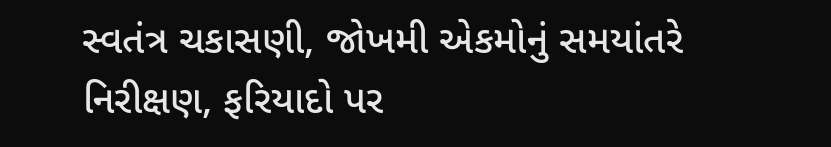સ્વતંત્ર ચકાસણી, જોખમી એકમોનું સમયાંતરે નિરીક્ષણ, ફરિયાદો પર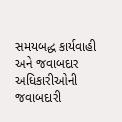સમયબદ્ધ કાર્યવાહી અને જવાબદાર અધિકારીઓની જવાબદારી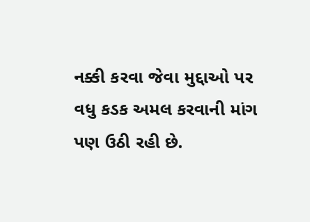નક્કી કરવા જેવા મુદ્દાઓ પર વધુ કડક અમલ કરવાની માંગ પણ ઉઠી રહી છે.